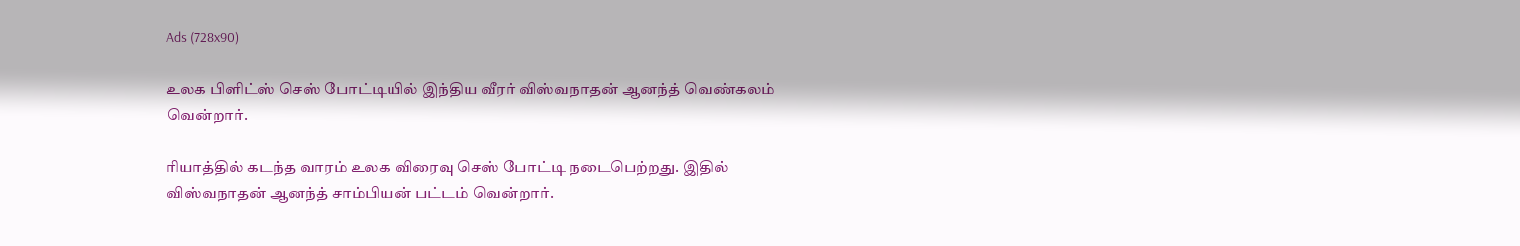Ads (728x90)

உலக பிளிட்ஸ் செஸ் போட்டியில் இந்திய வீரர் விஸ்வநாதன் ஆனந்த் வெண்கலம் வென்றார்.

ரியாத்தில் கடந்த வாரம் உலக விரைவு செஸ் போட்டி நடைபெற்றது. இதில் விஸ்வநாதன் ஆனந்த் சாம்பியன் பட்டம் வென்றார்.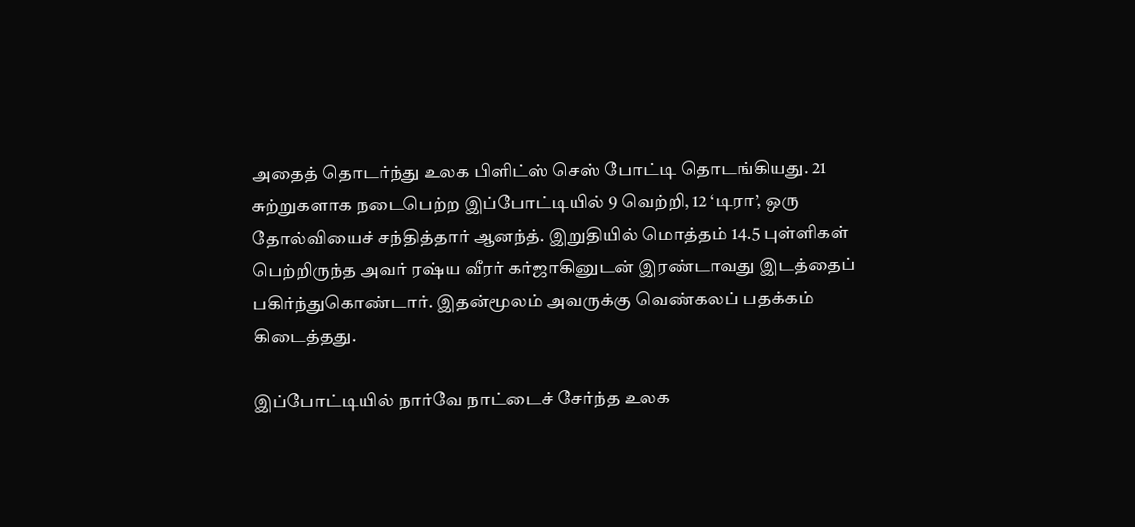அதைத் தொடர்ந்து உலக பிளிட்ஸ் செஸ் போட்டி தொடங்கியது. 21 சுற்றுகளாக நடைபெற்ற இப்போட்டியில் 9 வெற்றி, 12 ‘டிரா’, ஒரு தோல்வியைச் சந்தித்தார் ஆனந்த். இறுதியில் மொத்தம் 14.5 புள்ளிகள் பெற்றிருந்த அவர் ரஷ்ய வீரர் கர்ஜாகினுடன் இரண்டாவது இடத்தைப் பகிர்ந்துகொண்டார். இதன்மூலம் அவருக்கு வெண்கலப் பதக்கம் கிடைத்தது.

இப்போட்டியில் நார்வே நாட்டைச் சேர்ந்த உலக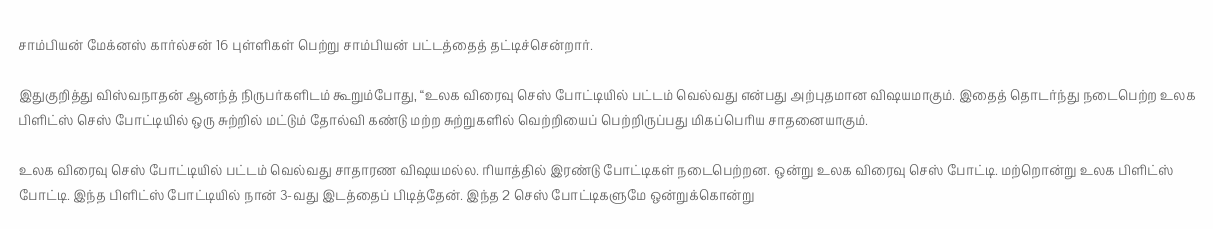சாம்பியன் மேக்னஸ் கார்ல்சன் 16 புள்ளிகள் பெற்று சாம்பியன் பட்டத்தைத் தட்டிச்சென்றார்.

இதுகுறித்து விஸ்வநாதன் ஆனந்த் நிருபர்களிடம் கூறும்போது, “உலக விரைவு செஸ் போட்டியில் பட்டம் வெல்வது என்பது அற்புதமான விஷயமாகும். இதைத் தொடர்ந்து நடைபெற்ற உலக பிளிட்ஸ் செஸ் போட்டியில் ஒரு சுற்றில் மட்டும் தோல்வி கண்டு மற்ற சுற்றுகளில் வெற்றியைப் பெற்றிருப்பது மிகப்பெரிய சாதனையாகும்.

உலக விரைவு செஸ் போட்டியில் பட்டம் வெல்வது சாதாரண விஷயமல்ல. ரியாத்தில் இரண்டு போட்டிகள் நடைபெற்றன. ஒன்று உலக விரைவு செஸ் போட்டி. மற்றொன்று உலக பிளிட்ஸ் போட்டி. இந்த பிளிட்ஸ் போட்டியில் நான் 3-வது இடத்தைப் பிடித்தேன். இந்த 2 செஸ் போட்டிகளுமே ஒன்றுக்கொன்று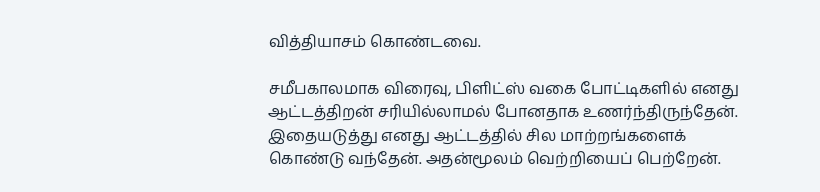வித்தியாசம் கொண்டவை.

சமீபகாலமாக விரைவு, பிளிட்ஸ் வகை போட்டிகளில் எனது ஆட்டத்திறன் சரியில்லாமல் போனதாக உணர்ந்திருந்தேன். இதையடுத்து எனது ஆட்டத்தில் சில மாற்றங்களைக் கொண்டு வந்தேன். அதன்மூலம் வெற்றியைப் பெற்றேன்.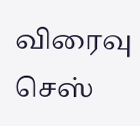விரைவு செஸ்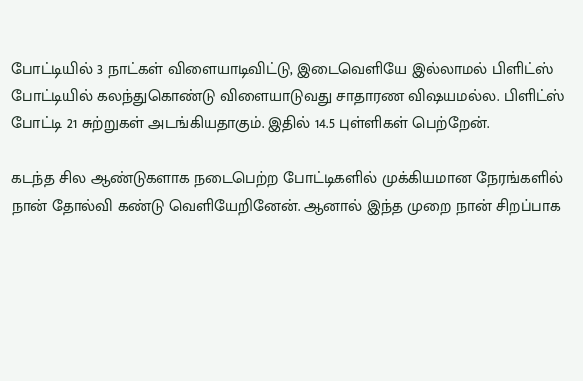போட்டியில் 3 நாட்கள் விளையாடிவிட்டு, இடைவெளியே இல்லாமல் பிளிட்ஸ் போட்டியில் கலந்துகொண்டு விளையாடுவது சாதாரண விஷயமல்ல. பிளிட்ஸ் போட்டி 21 சுற்றுகள் அடங்கியதாகும். இதில் 14.5 புள்ளிகள் பெற்றேன்.

கடந்த சில ஆண்டுகளாக நடைபெற்ற போட்டிகளில் முக்கியமான நேரங்களில் நான் தோல்வி கண்டு வெளியேறினேன். ஆனால் இந்த முறை நான் சிறப்பாக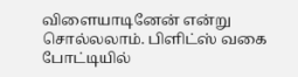விளையாடினேன் என்று சொல்லலாம். பிளிட்ஸ் வகை போட்டியில்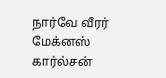நார்வே வீரர் மேக்னஸ் கார்ல்சன்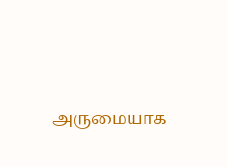அருமையாக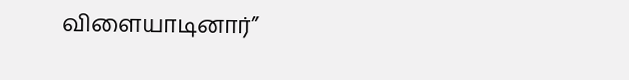விளையாடினார்”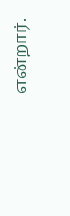என்றார்.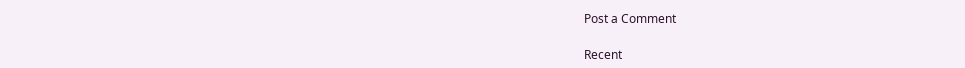Post a Comment

Recent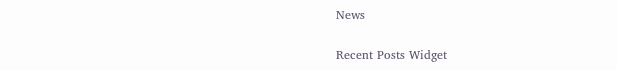News

Recent Posts Widget